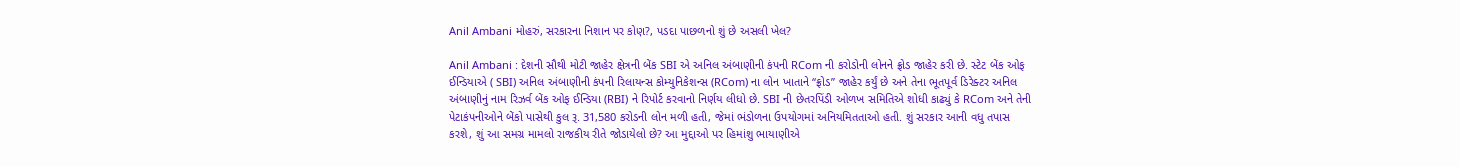Anil Ambani મોહરું, સરકારના નિશાન પર કોણ?, પડદા પાછળનો શું છે અસલી ખેલ?

Anil Ambani : દેશની સૌથી મોટી જાહેર ક્ષેત્રની બેંક SBI એ અનિલ અંબાણીની કંપની RCom ની કરોડોની લોનને ફ્રોડ જાહેર કરી છે. સ્ટેટ બેંક ઓફ ઈન્ડિયાએ ( SBI) અનિલ અંબાણીની કંપની રિલાયન્સ કોમ્યુનિકેશન્સ (RCom) ના લોન ખાતાને “ફ્રોડ” જાહેર કર્યું છે અને તેના ભૂતપૂર્વ ડિરેક્ટર અનિલ અંબાણીનું નામ રિઝર્વ બેંક ઓફ ઈન્ડિયા (RBI) ને રિપોર્ટ કરવાનો નિર્ણય લીધો છે. SBI ની છેતરપિંડી ઓળખ સમિતિએ શોધી કાઢ્યું કે RCom અને તેની પેટાકંપનીઓને બેંકો પાસેથી કુલ રૂ. 31,580 કરોડની લોન મળી હતી, જેમાં ભંડોળના ઉપયોગમાં અનિયમિતતાઓ હતી. શું સરકાર આની વધુ તપાસ કરશે, શું આ સમગ્ર મામલો રાજકીય રીતે જોડાયેલો છે? આ મુદ્દાઓ પર હિમાંશુ ભાયાણીએ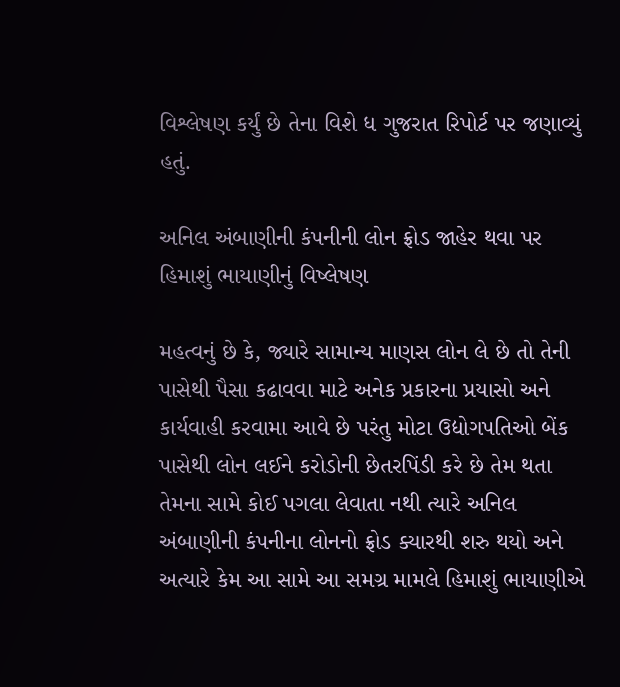વિશ્લેષણ કર્યું છે તેના વિશે ધ ગુજરાત રિપોર્ટ પર જણાવ્યું હતું.

અનિલ અંબાણીની કંપનીની લોન ફ્રોડ જાહેર થવા પર હિમાશું ભાયાણીનું વિષ્લેષણ

મહત્વનું છે કે, જ્યારે સામાન્ય માણસ લોન લે છે તો તેની પાસેથી પૈસા કઢાવવા માટે અનેક પ્રકારના પ્રયાસો અને કાર્યવાહી કરવામા આવે છે પરંતુ મોટા ઉદ્યોગપતિઓ બેંક પાસેથી લોન લઈને કરોડોની છેતરપિંડી કરે છે તેમ થતા તેમના સામે કોઈ પગલા લેવાતા નથી ત્યારે અનિલ અંબાણીની કંપનીના લોનનો ફ્રોડ ક્યારથી શરુ થયો અને અત્યારે કેમ આ સામે આ સમગ્ર મામલે હિમાશું ભાયાણીએ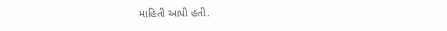માહિતી આપી હતી.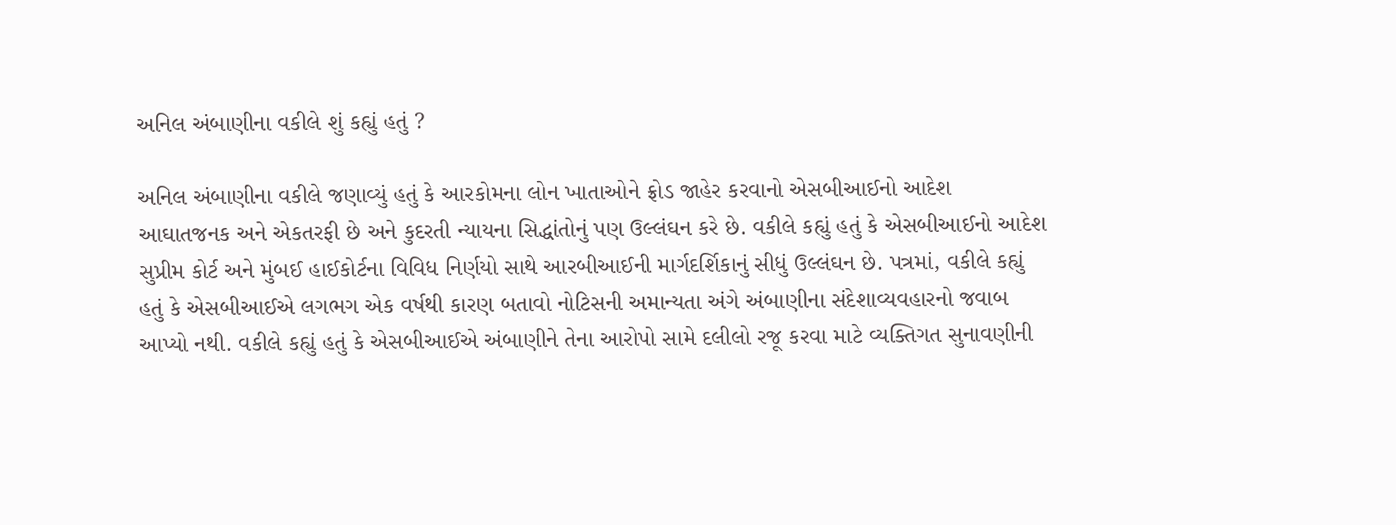અનિલ અંબાણીના વકીલે શું કહ્યું હતું ?

અનિલ અંબાણીના વકીલે જણાવ્યું હતું કે આરકોમના લોન ખાતાઓને ફ્રોડ જાહેર કરવાનો એસબીઆઈનો આદેશ આઘાતજનક અને એકતરફી છે અને કુદરતી ન્યાયના સિદ્ધાંતોનું પણ ઉલ્લંઘન કરે છે. વકીલે કહ્યું હતું કે એસબીઆઈનો આદેશ સુપ્રીમ કોર્ટ અને મુંબઈ હાઈકોર્ટના વિવિધ નિર્ણયો સાથે આરબીઆઈની માર્ગદર્શિકાનું સીધું ઉલ્લંઘન છે. પત્રમાં, વકીલે કહ્યું હતું કે એસબીઆઈએ લગભગ એક વર્ષથી કારણ બતાવો નોટિસની અમાન્યતા અંગે અંબાણીના સંદેશાવ્યવહારનો જવાબ આપ્યો નથી. વકીલે કહ્યું હતું કે એસબીઆઈએ અંબાણીને તેના આરોપો સામે દલીલો રજૂ કરવા માટે વ્યક્તિગત સુનાવણીની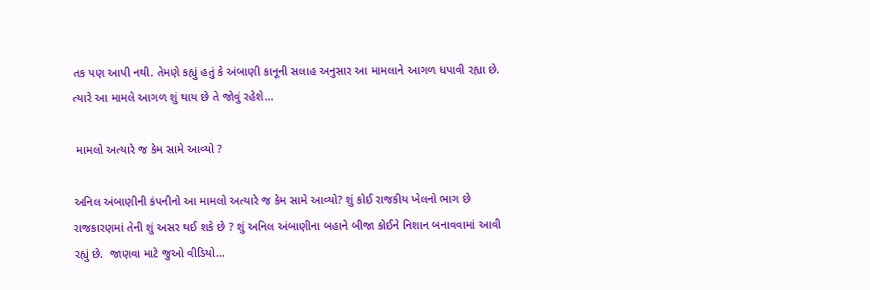તક પણ આપી નથી. તેમણે કહ્યું હતું કે અંબાણી કાનૂની સલાહ અનુસાર આ મામલાને આગળ ધપાવી રહ્યા છે. ત્યારે આ મામલે આગળ શું થાય છે તે જોવું રહેશે…

 મામલો અત્યારે જ કેમ સામે આવ્યો ?

અનિલ અંબાણીની કંપનીનો આ મામલો અત્યારે જ કેમ સામે આવ્યો? શું કોઈ રાજકીય ખેલનો ભાગ છે રાજકારણમાં તેની શું અસર થઈ શકે છે ? શું અનિલ અંબાણીના બહાને બીજા કોઈને નિશાન બનાવવામાં આવી રહ્યું છે.  જાણવા માટે જુઓ વીડિયો…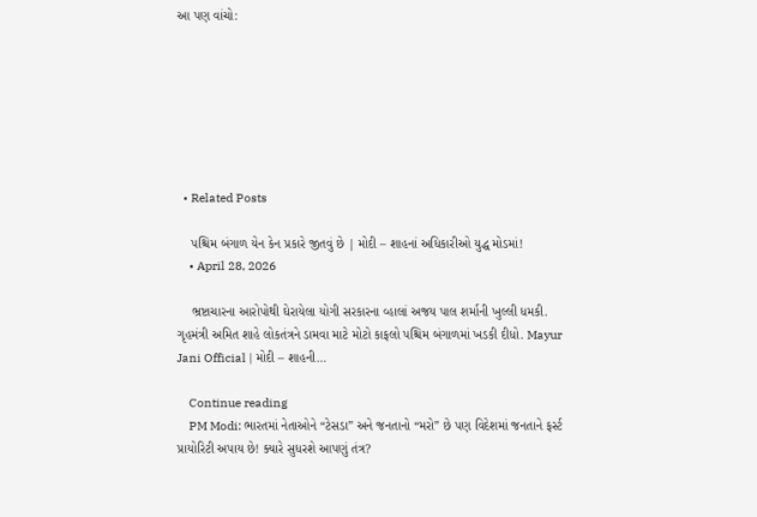આ પણ વાંચો:







  • Related Posts

    પશ્ચિમ બંગાળ યેન કેન પ્રકારે જીતવું છે | મોદી – શાહનાં અધિકારીઓ યુદ્ધ મોડમાં!
    • April 28, 2026

    ભ્રષ્ટાચારના આરોપોથી ઘેરાયેલા યોગી સરકારના વ્હાલાં અજય પાલ શર્માની ખુલ્લી ધમકી. ગૃહમંત્રી અમિત શાહે લોકતંત્રને ડામવા માટે મોટો કાફલો પશ્ચિમ બંગાળમાં ખડકી દીધો. Mayur Jani Official | મોદી – શાહની…

    Continue reading
    PM Modi: ભારતમાં નેતાઓને “ટેસડા” અને જનતાનો “મરો” છે પણ વિદેશમાં જનતાને ફર્સ્ટ પ્રાયોરિટી અપાય છે! ક્યારે સુધરશે આપણું તંત્ર?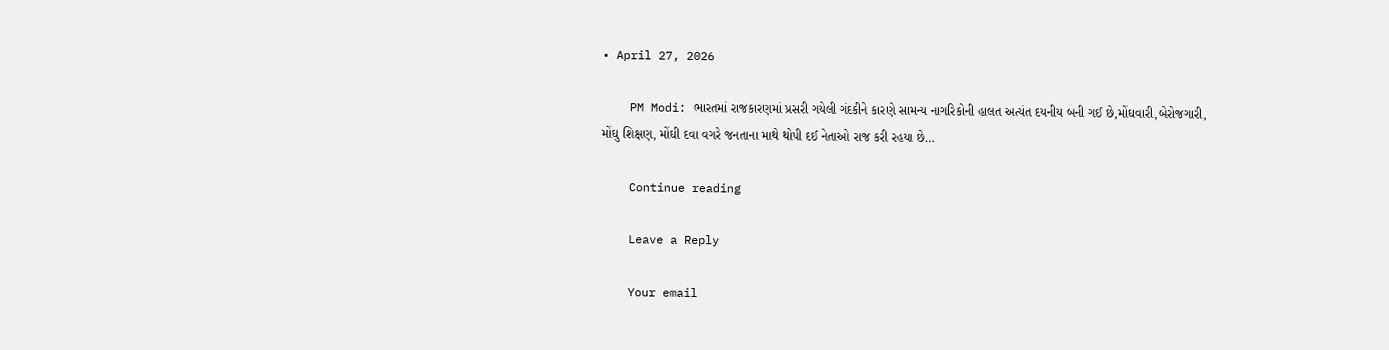• April 27, 2026

    PM Modi: ભારતમાં રાજકારણમાં પ્રસરી ગયેલી ગંદકીને કારણે સામન્ય નાગરિકોની હાલત અત્યંત દયનીય બની ગઈ છે,મોંઘવારી,બેરોજગારી, મોંઘુ શિક્ષણ, મોંઘી દવા વગરે જનતાના માથે થોપી દઈ નેતાઓ રાજ કરી રહયા છે…

    Continue reading

    Leave a Reply

    Your email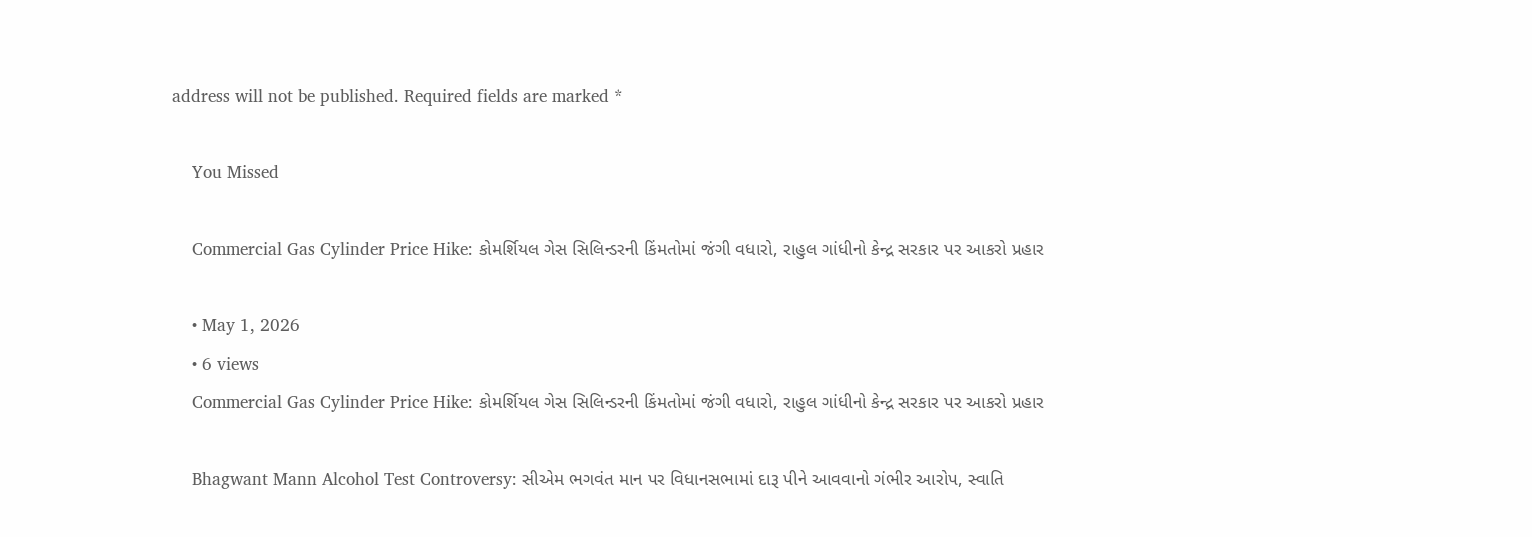address will not be published. Required fields are marked *

    You Missed

    Commercial Gas Cylinder Price Hike: કોમર્શિયલ ગેસ સિલિન્ડરની કિંમતોમાં જંગી વધારો, રાહુલ ગાંધીનો કેન્દ્ર સરકાર પર આકરો પ્રહાર

    • May 1, 2026
    • 6 views
    Commercial Gas Cylinder Price Hike: કોમર્શિયલ ગેસ સિલિન્ડરની કિંમતોમાં જંગી વધારો, રાહુલ ગાંધીનો કેન્દ્ર સરકાર પર આકરો પ્રહાર

    Bhagwant Mann Alcohol Test Controversy: સીએમ ભગવંત માન પર વિધાનસભામાં દારૂ પીને આવવાનો ગંભીર આરોપ, સ્વાતિ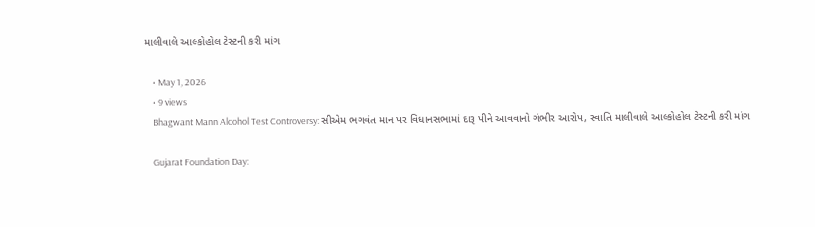માલીવાલે આલ્કોહોલ ટેસ્ટની કરી માંગ

    • May 1, 2026
    • 9 views
    Bhagwant Mann Alcohol Test Controversy: સીએમ ભગવંત માન પર વિધાનસભામાં દારૂ પીને આવવાનો ગંભીર આરોપ, સ્વાતિ માલીવાલે આલ્કોહોલ ટેસ્ટની કરી માંગ

    Gujarat Foundation Day: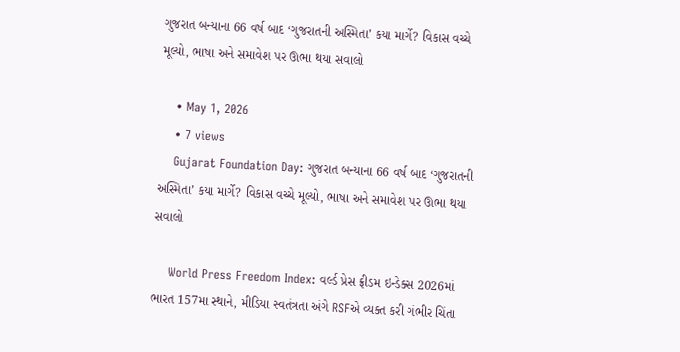ગુજરાત બન્યાના 66 વર્ષ બાદ ‘ગુજરાતની અસ્મિતા’ કયા માર્ગે? વિકાસ વચ્ચે મૂલ્યો, ભાષા અને સમાવેશ પર ઊભા થયા સવાલો

    • May 1, 2026
    • 7 views
    Gujarat Foundation Day: ગુજરાત બન્યાના 66 વર્ષ બાદ ‘ગુજરાતની અસ્મિતા’ કયા માર્ગે? વિકાસ વચ્ચે મૂલ્યો, ભાષા અને સમાવેશ પર ઊભા થયા સવાલો

    World Press Freedom Index: વર્લ્ડ પ્રેસ ફ્રીડમ ઇન્ડેક્સ 2026માં ભારત 157મા સ્થાને, મીડિયા સ્વતંત્રતા અંગે RSFએ વ્યક્ત કરી ગંભીર ચિંતા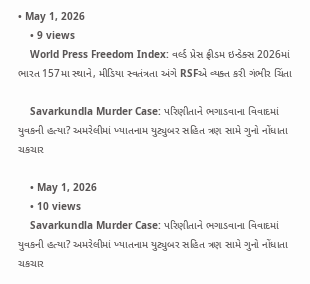• May 1, 2026
    • 9 views
    World Press Freedom Index: વર્લ્ડ પ્રેસ ફ્રીડમ ઇન્ડેક્સ 2026માં ભારત 157મા સ્થાને, મીડિયા સ્વતંત્રતા અંગે RSFએ વ્યક્ત કરી ગંભીર ચિંતા

    Savarkundla Murder Case: પરિણીતાને ભગાડવાના વિવાદમાં યુવકની હત્યા? અમરેલીમાં ખ્યાતનામ યુટ્યુબર સહિત ત્રણ સામે ગુનો નોંધાતા ચકચાર

    • May 1, 2026
    • 10 views
    Savarkundla Murder Case: પરિણીતાને ભગાડવાના વિવાદમાં યુવકની હત્યા? અમરેલીમાં ખ્યાતનામ યુટ્યુબર સહિત ત્રણ સામે ગુનો નોંધાતા ચકચાર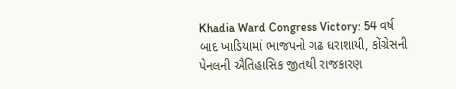Khadia Ward Congress Victory: 54 વર્ષ બાદ ખાડિયામાં ભાજપનો ગઢ ધરાશાયી, કોંગ્રેસની પેનલની ઐતિહાસિક જીતથી રાજકારણ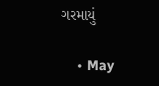ગરમાયું

    • May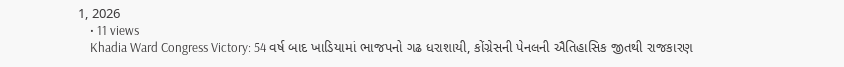1, 2026
    • 11 views
    Khadia Ward Congress Victory: 54 વર્ષ બાદ ખાડિયામાં ભાજપનો ગઢ ધરાશાયી, કોંગ્રેસની પેનલની ઐતિહાસિક જીતથી રાજકારણ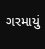ગરમાયું